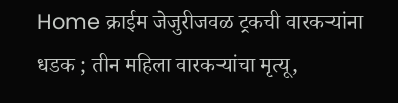Home क्राईम जेजुरीजवळ ट्रकची वारकऱ्यांना धडक ; तीन महिला वारकऱ्यांचा मृत्यू,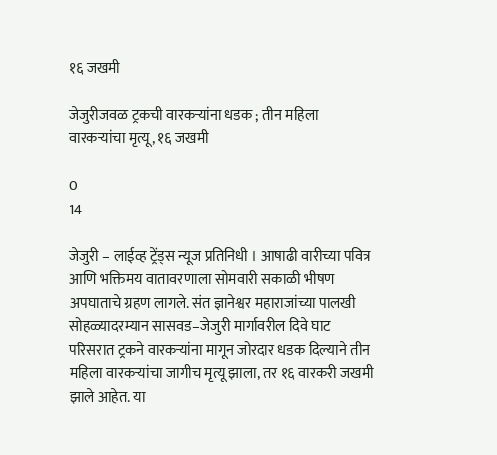१६ जखमी

जेजुरीजवळ ट्रकची वारकऱ्यांना धडक ; तीन महिला वारकऱ्यांचा मृत्यू, १६ जखमी

0
14

जेजुरी – लाईव्ह ट्रेंड्स न्यूज प्रतिनिधी । आषाढी वारीच्या पवित्र आणि भक्तिमय वातावरणाला सोमवारी सकाळी भीषण अपघाताचे ग्रहण लागले. संत ज्ञानेश्वर महाराजांच्या पालखी सोहळ्यादरम्यान सासवड–जेजुरी मार्गावरील दिवे घाट परिसरात ट्रकने वारकऱ्यांना मागून जोरदार धडक दिल्याने तीन महिला वारकऱ्यांचा जागीच मृत्यू झाला, तर १६ वारकरी जखमी झाले आहेत. या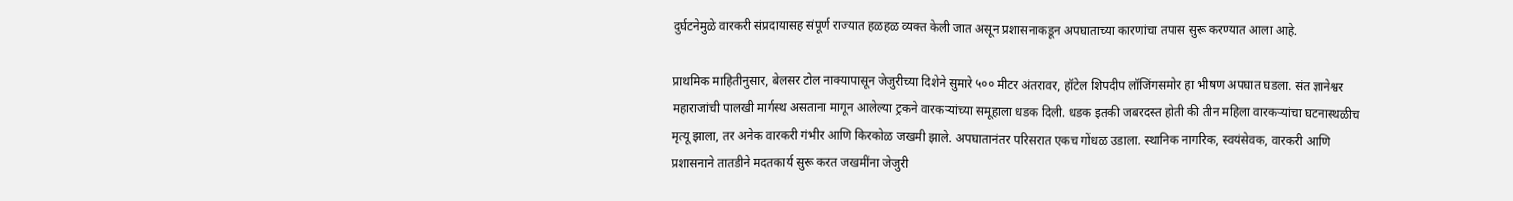दुर्घटनेमुळे वारकरी संप्रदायासह संपूर्ण राज्यात हळहळ व्यक्त केली जात असून प्रशासनाकडून अपघाताच्या कारणांचा तपास सुरू करण्यात आला आहे.

प्राथमिक माहितीनुसार, बेलसर टोल नाक्यापासून जेजुरीच्या दिशेने सुमारे ५०० मीटर अंतरावर, हॉटेल शिपदीप लॉजिंगसमोर हा भीषण अपघात घडला. संत ज्ञानेश्वर महाराजांची पालखी मार्गस्थ असताना मागून आलेल्या ट्रकने वारकऱ्यांच्या समूहाला धडक दिली. धडक इतकी जबरदस्त होती की तीन महिला वारकऱ्यांचा घटनास्थळीच मृत्यू झाला, तर अनेक वारकरी गंभीर आणि किरकोळ जखमी झाले. अपघातानंतर परिसरात एकच गोंधळ उडाला. स्थानिक नागरिक, स्वयंसेवक, वारकरी आणि प्रशासनाने तातडीने मदतकार्य सुरू करत जखमींना जेजुरी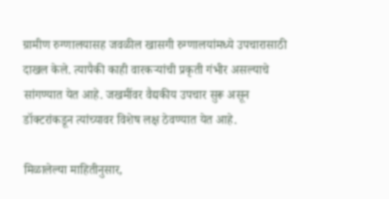ग्रामीण रुग्णालयासह जवळील खासगी रुग्णालयांमध्ये उपचारासाठी दाखल केले. त्यापैकी काही वारकऱ्यांची प्रकृती गंभीर असल्याचे सांगण्यात येत आहे. जखमींवर वैद्यकीय उपचार सुरू असून डॉक्टरांकडून त्यांच्यावर विशेष लक्ष ठेवण्यात येत आहे.

मिळालेल्या माहितीनुसार,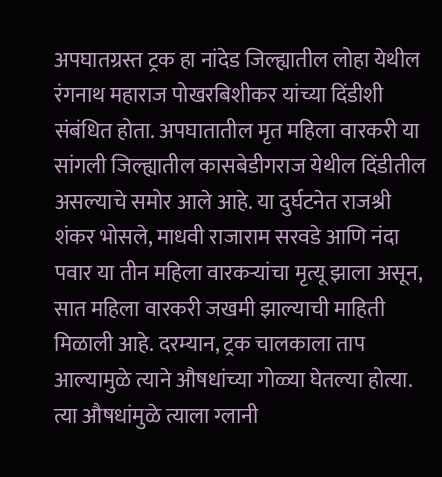अपघातग्रस्त ट्रक हा नांदेड जिल्ह्यातील लोहा येथील रंगनाथ महाराज पोखरबिशीकर यांच्या दिंडीशी संबंधित होता. अपघातातील मृत महिला वारकरी या सांगली जिल्ह्यातील कासबेडीगराज येथील दिंडीतील असल्याचे समोर आले आहे. या दुर्घटनेत राजश्री शंकर भोसले, माधवी राजाराम सरवडे आणि नंदा पवार या तीन महिला वारकऱ्यांचा मृत्यू झाला असून, सात महिला वारकरी जखमी झाल्याची माहिती मिळाली आहे. दरम्यान, ट्रक चालकाला ताप आल्यामुळे त्याने औषधांच्या गोळ्या घेतल्या होत्या. त्या औषधांमुळे त्याला ग्लानी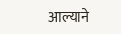आल्याने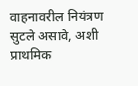वाहनावरील नियंत्रण सुटले असावे, अशी प्राथमिक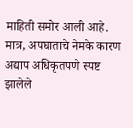माहिती समोर आली आहे. मात्र, अपघाताचे नेमके कारण अद्याप अधिकृतपणे स्पष्ट झालेले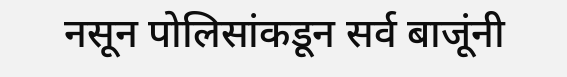नसून पोलिसांकडून सर्व बाजूंनी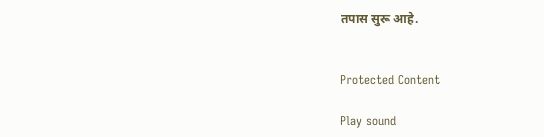तपास सुरू आहे.


Protected Content

Play sound